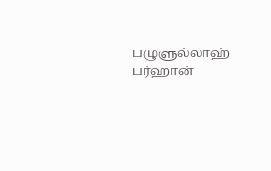பழுளுல்லாஹ் பர்ஹான்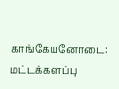காங்கேயனோடை: மட்டக்களப்பு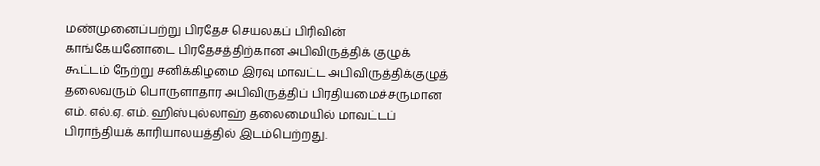மண்முனைப்பற்று பிரதேச செயலகப் பிரிவின் காங்கேயனோடை பிரதேசத்திற்கான அபிவிருத்திக் குழுக் கூட்டம் நேற்று சனிக்கிழமை இரவு மாவட்ட அபிவிருத்திக்குழுத் தலைவரும் பொருளாதார அபிவிருத்திப் பிரதியமைச்சருமான எம். எல்.ஏ. எம். ஹிஸ்புல்லாஹ் தலைமையில் மாவட்டப் பிராந்தியக் காரியாலயத்தில் இடம்பெற்றது.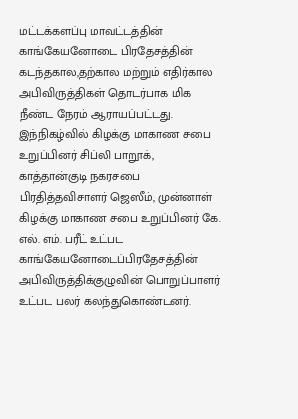மட்டக்களப்பு மாவட்டத்தின் காங்கேயனோடை பிரதேசத்தின் கடந்தகால,தற்கால மற்றும் எதிர்கால அபிவிருத்திகள் தொடர்பாக மிக நீண்ட நேரம் ஆராயப்பட்டது. இந்நிகழ்வில் கிழக்கு மாகாண சபை உறுப்பினர் சிப்லி பாறூக், காத்தான்குடி நகரசபை பிரதித்தவிசாளர் ஜெஸீம், முன்னாள் கிழக்கு மாகாண சபை உறுப்பினர் கே. எல். எம். பரீட் உட்பட காங்கேயனோடைப்பிரதேசத்தின் அபிவிருத்திக்குழுவின் பொறுப்பாளர் உட்பட பலர் கலந்துகொண்டனர்.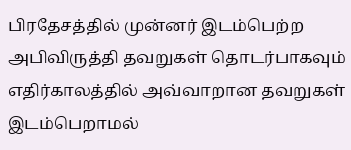பிரதேசத்தில் முன்னர் இடம்பெற்ற அபிவிருத்தி தவறுகள் தொடர்பாகவும் எதிர்காலத்தில் அவ்வாறான தவறுகள் இடம்பெறாமல்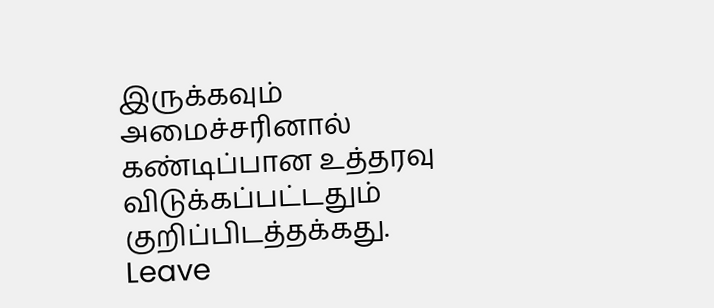இருக்கவும் அமைச்சரினால் கண்டிப்பான உத்தரவு விடுக்கப்பட்டதும் குறிப்பிடத்தக்கது.
Leave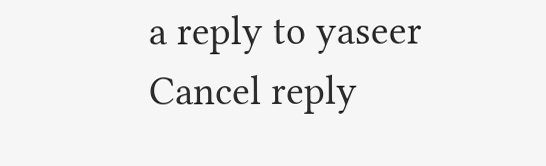a reply to yaseer Cancel reply